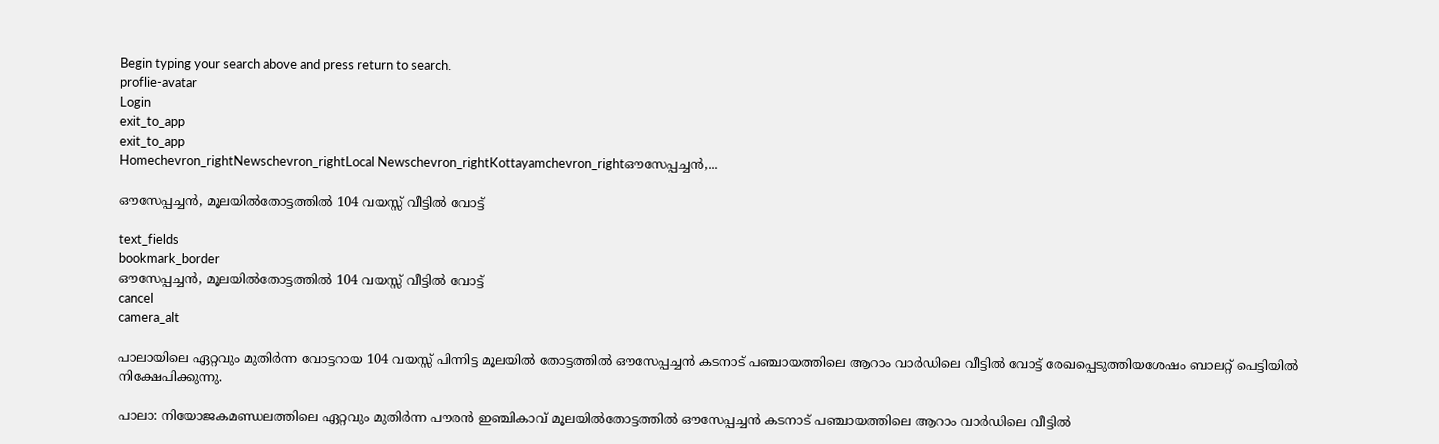Begin typing your search above and press return to search.
proflie-avatar
Login
exit_to_app
exit_to_app
Homechevron_rightNewschevron_rightLocal Newschevron_rightKottayamchevron_rightഔസേപ്പച്ചൻ,...

ഔസേപ്പച്ചൻ, മൂലയിൽതോട്ടത്തിൽ 104 വയസ്സ് വീട്ടിൽ വോട്ട്

text_fields
bookmark_border
ഔസേപ്പച്ചൻ, മൂലയിൽതോട്ടത്തിൽ 104 വയസ്സ് വീട്ടിൽ വോട്ട്
cancel
camera_alt

പാലായിലെ ഏറ്റവും മുതിർന്ന വോട്ടറായ 104 വയസ്സ് പിന്നിട്ട മൂലയിൽ തോട്ടത്തിൽ ഔസേപ്പച്ചൻ കടനാട് പഞ്ചായത്തിലെ ആറാം വാർഡിലെ വീട്ടിൽ വോട്ട് രേഖപ്പെടുത്തിയശേഷം ബാലറ്റ് പെട്ടിയിൽ നിക്ഷേപിക്കുന്നു.

പാലാ: നിയോജകമണ്ഡലത്തിലെ ഏറ്റവും മുതിർന്ന പൗരൻ ഇഞ്ചികാവ് മൂലയിൽതോട്ടത്തിൽ ഔസേപ്പച്ചൻ കടനാട് പഞ്ചായത്തിലെ ആറാം വാർഡിലെ വീട്ടിൽ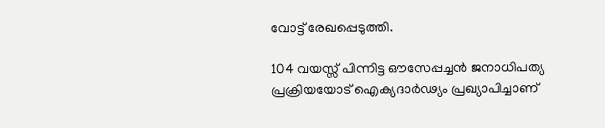വോട്ട് രേഖപ്പെടുത്തി.

104 വയസ്സ് പിന്നിട്ട ഔസേപ്പച്ചൻ ജനാധിപത്യ പ്രക്രിയയോട് ഐക്യദാർഢ്യം പ്രഖ്യാപിച്ചാണ്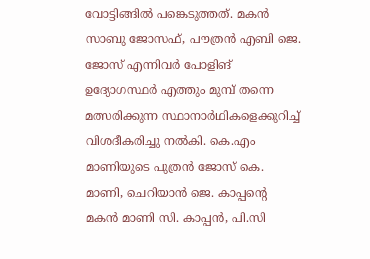വോട്ടിങ്ങിൽ പങ്കെടുത്തത്. മകൻ സാബു ജോസഫ്, പൗത്രൻ എബി ജെ. ജോസ് എന്നിവർ പോളിങ് ഉദ്യോഗസ്ഥർ എത്തും മുമ്പ് തന്നെ മത്സരിക്കുന്ന സ്ഥാനാർഥികളെക്കുറിച്ച് വിശദീകരിച്ചു നൽകി. കെ.എം മാണിയുടെ പുത്രൻ ജോസ് കെ. മാണി, ചെറിയാൻ ജെ. കാപ്പന്‍റെ മകൻ മാണി സി. കാപ്പൻ, പി.സി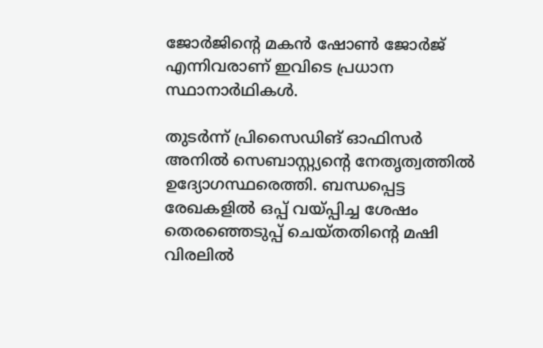ജോർജിന്‍റെ മകൻ ഷോൺ ജോർജ് എന്നിവരാണ് ഇവിടെ പ്രധാന സ്ഥാനാർഥികൾ.

തുടർന്ന് പ്രിസൈഡിങ് ഓഫിസർ അനിൽ സെബാസ്റ്റ്യന്‍റെ നേതൃത്വത്തിൽ ഉദ്യോഗസ്ഥരെത്തി. ബന്ധപ്പെട്ട രേഖകളിൽ ഒപ്പ് വയ്പ്പിച്ച ശേഷം തെരഞ്ഞെടുപ്പ് ചെയ്തതിന്‍റെ മഷി വിരലിൽ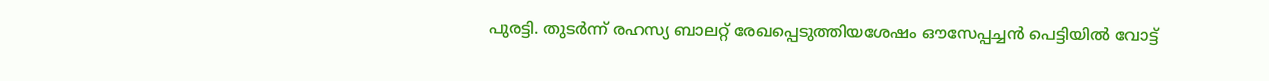പുരട്ടി. തുടർന്ന് രഹസ്യ ബാലറ്റ് രേഖപ്പെടുത്തിയശേഷം ഔസേപ്പച്ചൻ പെട്ടിയിൽ വോട്ട്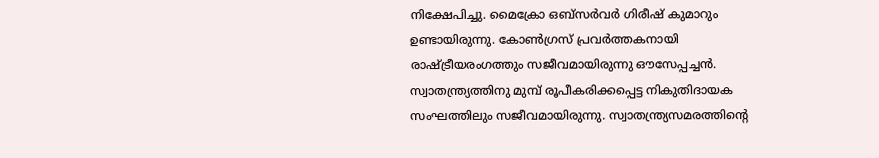നിക്ഷേപിച്ചു. മൈക്രോ ഒബ്സർവർ ഗിരീഷ് കുമാറും ഉണ്ടായിരുന്നു. കോൺഗ്രസ് പ്രവർത്തകനായി രാഷ്ട്രീയരംഗത്തും സജീവമായിരുന്നു ഔസേപ്പച്ചൻ. സ്വാതന്ത്ര്യത്തിനു മുമ്പ് രൂപീകരിക്കപ്പെട്ട നികുതിദായക സംഘത്തിലും സജീവമായിരുന്നു. സ്വാതന്ത്ര്യസമരത്തിന്‍റെ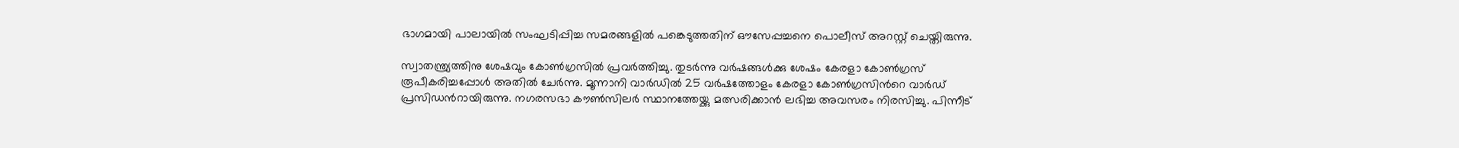ഭാഗമായി പാലായിൽ സംഘടിപ്പിച്ച സമരങ്ങളിൽ പങ്കെടുത്തതിന് ഔസേപ്പച്ചനെ പൊലീസ് അറസ്റ്റ് ചെയ്തിരുന്നു.

സ്വാതന്ത്ര്യത്തിനു ശേഷവും കോൺഗ്രസിൽ പ്രവർത്തിച്ചു. തുടർന്നു വർഷങ്ങൾക്കു ശേഷം കേരളാ കോൺഗ്രസ് രൂപീകരിച്ചപ്പോൾ അതിൽ ചേർന്നു. മൂന്നാനി വാർഡിൽ 25 വർഷത്തോളം കേരളാ കോൺഗ്രസിന്‍റെ വാർഡ് പ്രസിഡന്‍റായിരുന്നു. നഗരസഭാ കൗൺസിലർ സ്ഥാനത്തേയ്ക്കു മത്സരിക്കാൻ ലഭിച്ച അവസരം നിരസിച്ചു. പിന്നീട്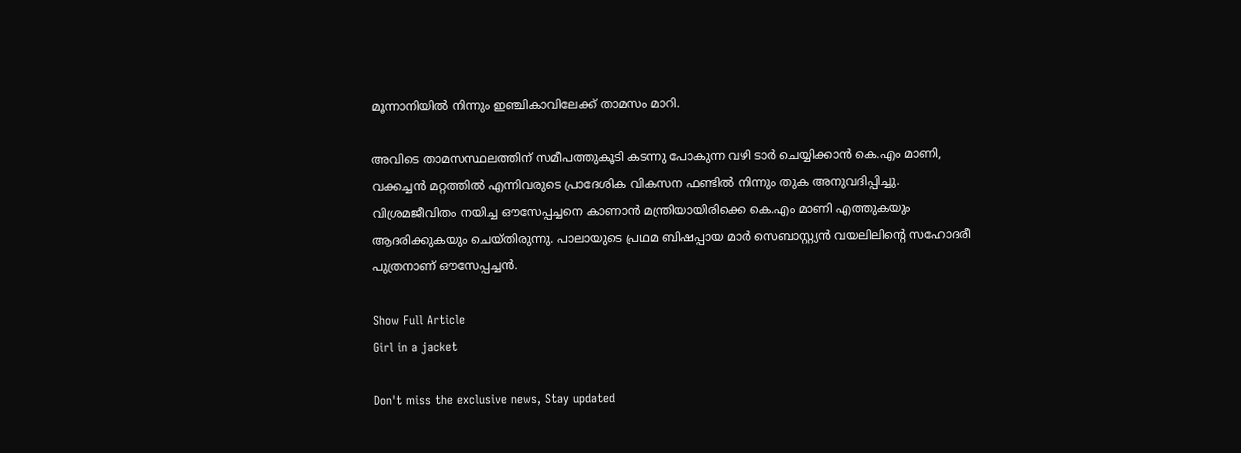മൂന്നാനിയിൽ നിന്നും ഇഞ്ചികാവിലേക്ക് താമസം മാറി.

അവിടെ താമസസ്ഥലത്തിന് സമീപത്തുകൂടി കടന്നു പോകുന്ന വഴി ടാർ ചെയ്യിക്കാൻ കെ.എം മാണി, വക്കച്ചൻ മറ്റത്തിൽ എന്നിവരുടെ പ്രാദേശിക വികസന ഫണ്ടിൽ നിന്നും തുക അനുവദിപ്പിച്ചു. വിശ്രമജീവിതം നയിച്ച ഔസേപ്പച്ചനെ കാണാൻ മന്ത്രിയായിരിക്കെ കെ.എം മാണി എത്തുകയും ആദരിക്കുകയും ചെയ്തിരുന്നു. പാലായുടെ പ്രഥമ ബിഷപ്പായ മാർ സെബാസ്റ്റ്യൻ വയലിലിന്‍റെ സഹോദരീ പുത്രനാണ് ഔസേപ്പച്ചൻ.

Show Full Article
Girl in a jacket

Don't miss the exclusive news, Stay updated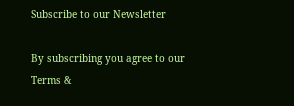Subscribe to our Newsletter

By subscribing you agree to our Terms &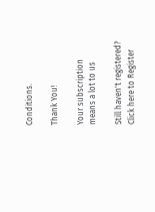Conditions.

Thank You!

Your subscription means a lot to us

Still haven't registered? Click here to Register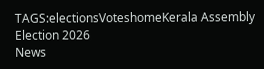TAGS:electionsVoteshomeKerala Assembly Election 2026
News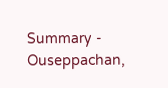Summary - Ouseppachan,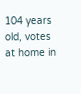104 years old, votes at home in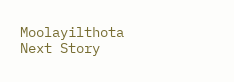Moolayilthota
Next Story